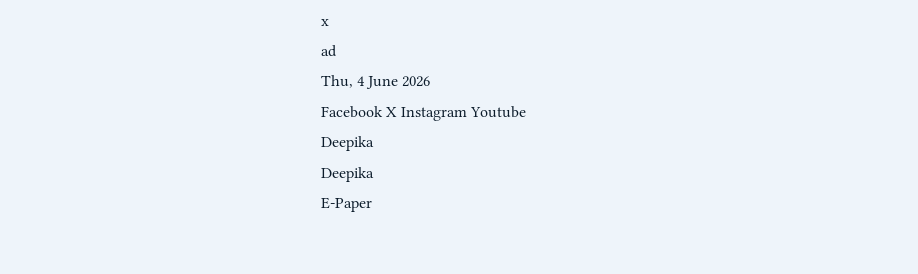x
ad
Thu, 4 June 2026
Facebook X Instagram Youtube
Deepika
Deepika
E-Paper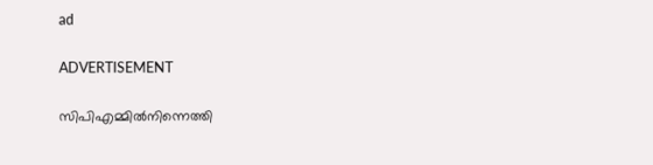ad

ADVERTISEMENT

സിപിഎമ്മിൽനിന്നെത്തി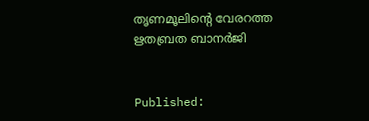തൃണമൂലിന്‍റെ വേരറത്ത ഋതബ്രത ബാനർജി


Published: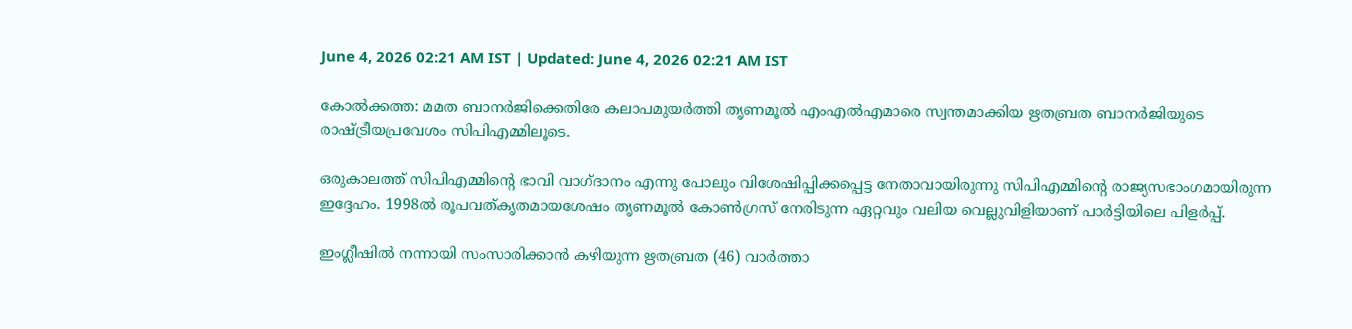June 4, 2026 02:21 AM IST | Updated: June 4, 2026 02:21 AM IST

കോൽക്കത്ത: മമത ബാനർജിക്കെതിരേ കലാപമുയർത്തി തൃണമൂൽ എംഎൽഎമാരെ സ്വന്തമാക്കിയ ഋതബ്രത ബാനർജിയുടെ രാഷ്‌ട്രീയപ്രവേശം സിപിഎമ്മിലൂടെ.

ഒരുകാലത്ത് സിപിഎമ്മിന്‍റെ ഭാവി വാഗ്ദാനം എന്നു പോലും വിശേഷിപ്പിക്കപ്പെട്ട നേതാവായിരുന്നു സിപിഎമ്മിന്‍റെ രാജ്യസഭാംഗമായിരുന്ന ഇദ്ദേഹം. 1998ൽ രൂപവത്കൃതമായശേഷം തൃണമൂൽ കോൺഗ്രസ് നേരിടുന്ന ഏറ്റവും വലിയ വെല്ലുവിളിയാണ് പാർട്ടിയിലെ പിളർപ്പ്.

ഇംഗ്ലീഷിൽ നന്നായി സംസാരിക്കാൻ കഴിയുന്ന ഋതബ്രത (46) വാർത്താ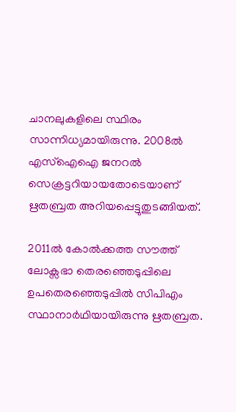ചാനലുകളിലെ സ്ഥിരം സാന്നിധ്യമായിരുന്നു. 2008ൽ എസ്ഐഐ ജനറൽ സെക്രട്ടറിയായതോടെയാണ് ഋതബ്രത അറിയപ്പെട്ടുതുടങ്ങിയത്.

2011ൽ കോൽക്കത്ത സൗത്ത് ലോക്സഭാ തെരഞ്ഞെടുപ്പിലെ ഉപതെരഞ്ഞെടുപ്പിൽ സിപിഎം സ്ഥാനാർഥിയായിരുന്നു ഋതബ്രത.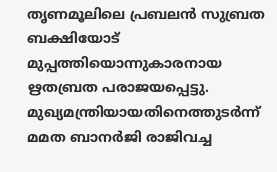തൃണമൂലിലെ പ്രബലൻ സുബ്രത ബക്ഷിയോട് മുപ്പത്തിയൊന്നുകാരനായ ഋതബ്രത പരാജയപ്പെട്ടു. മുഖ്യമന്ത്രിയായതിനെത്തുടർന്ന് മമത ബാനർജി രാജിവച്ച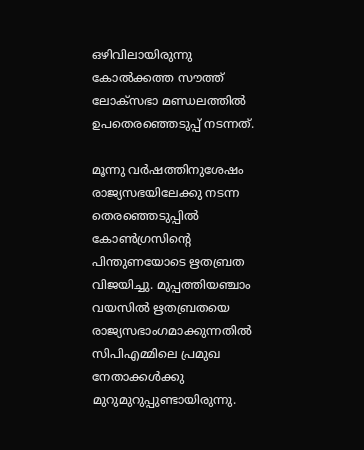ഒഴിവിലായിരുന്നു കോൽക്കത്ത സൗത്ത് ലോക്സഭാ മണ്ഡലത്തിൽ ഉപതെരഞ്ഞെടുപ്പ് നടന്നത്.

മൂന്നു വർഷത്തിനുശേഷം രാജ്യസഭയിലേക്കു നടന്ന തെരഞ്ഞെടുപ്പിൽ കോൺഗ്രസിന്‍റെ പിന്തുണയോടെ ഋതബ്രത വിജയിച്ചു. മുപ്പത്തിയഞ്ചാം വയസിൽ ഋതബ്രതയെ രാജ്യസഭാംഗമാക്കുന്നതിൽ സിപിഎമ്മിലെ പ്രമുഖ നേതാക്കൾക്കു മുറുമുറുപ്പുണ്ടായിരുന്നു.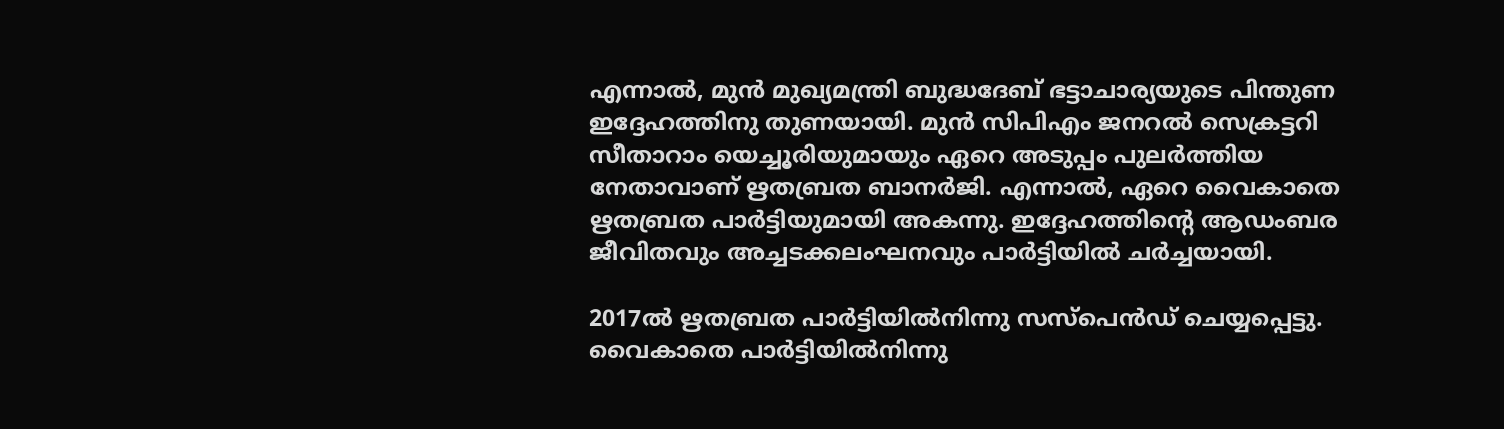എന്നാൽ, മുൻ മുഖ്യമന്ത്രി ബുദ്ധദേബ് ഭട്ടാചാര്യയുടെ പിന്തുണ ഇദ്ദേഹത്തിനു തുണയായി. മുൻ സിപിഎം ജനറൽ സെക്രട്ടറി സീതാറാം യെച്ചൂരിയുമായും ഏറെ അടുപ്പം പുലർത്തിയ നേതാവാണ് ഋതബ്രത ബാനർജി. എന്നാൽ, ഏറെ വൈകാതെ ഋതബ്രത പാർട്ടിയുമായി അകന്നു. ഇദ്ദേഹത്തിന്‍റെ ആഡംബര ജീവിതവും അച്ചടക്കലംഘനവും പാർട്ടിയിൽ ചർച്ചയായി.

2017ൽ ഋതബ്രത പാർട്ടിയിൽനിന്നു സസ്പെൻഡ് ചെയ്യപ്പെട്ടു. വൈകാതെ പാർട്ടിയിൽനിന്നു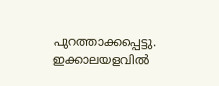പുറത്താക്കപ്പെട്ടു. ഇക്കാലയളവിൽ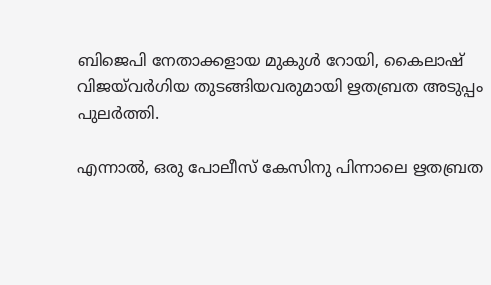ബിജെപി നേതാക്കളായ മുകുൾ റോയി, കൈലാഷ് വിജയ്‌വർഗിയ തുടങ്ങിയവരുമായി ഋതബ്രത അടുപ്പം പുലർത്തി.

എന്നാൽ, ഒരു പോലീസ് കേസിനു പിന്നാലെ ഋതബ്രത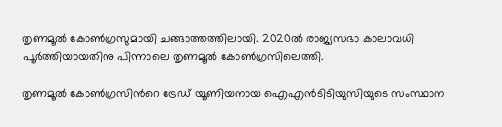തൃണമൂൽ കോൺഗ്രസുമായി ചങ്ങാത്തത്തിലായി. 2020ൽ രാജ്യസഭാ കാലാവധി പൂർത്തിയായതിനു പിന്നാലെ തൃണമൂൽ കോൺഗ്രസിലെത്തി.

തൃണമൂൽ കോൺഗ്രസിന്‍റെ ട്രേഡ് യൂണിയനായ ഐഎൻടിടിയുസിയുടെ സംസ്ഥാന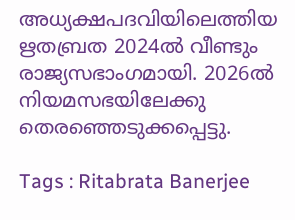അധ്യക്ഷപദവിയിലെത്തിയ ഋതബ്രത 2024ൽ വീണ്ടും രാജ്യസഭാംഗമായി. 2026ൽ നിയമസഭയിലേക്കു തെരഞ്ഞെടുക്കപ്പെട്ടു.

Tags : Ritabrata Banerjee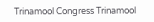Trinamool Congress Trinamool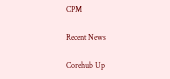CPM

Recent News

Corehub Up